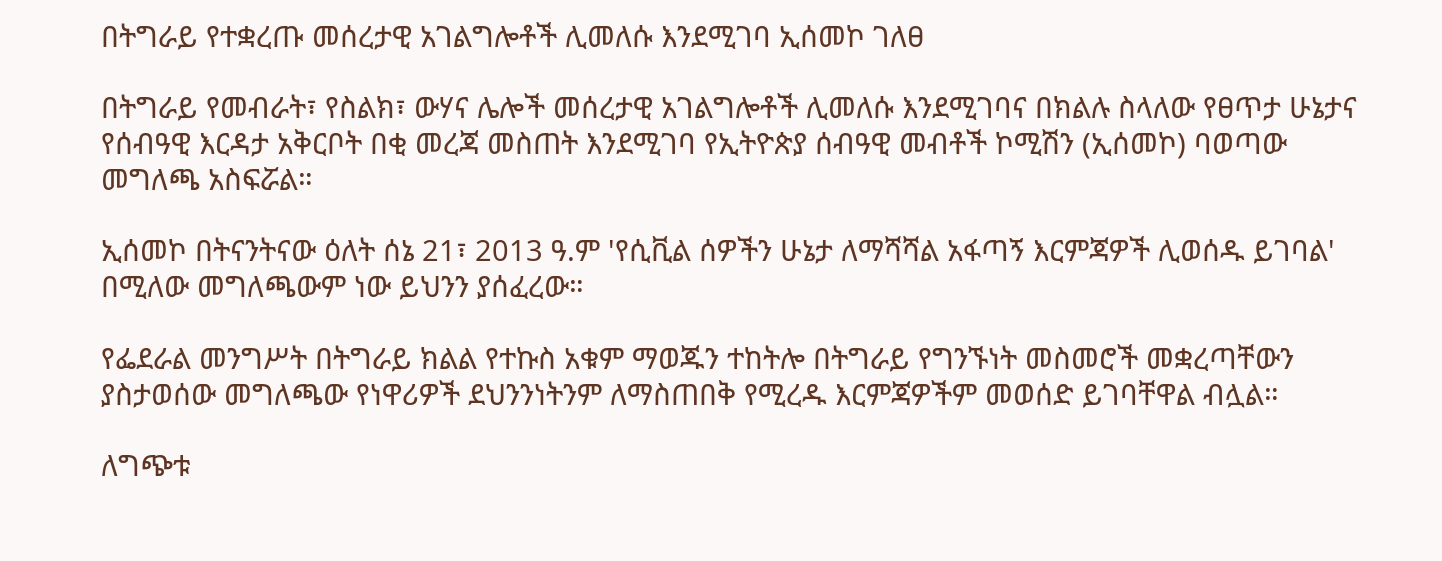በትግራይ የተቋረጡ መሰረታዊ አገልግሎቶች ሊመለሱ እንደሚገባ ኢሰመኮ ገለፀ

በትግራይ የመብራት፣ የስልክ፣ ውሃና ሌሎች መሰረታዊ አገልግሎቶች ሊመለሱ እንደሚገባና በክልሉ ስላለው የፀጥታ ሁኔታና የሰብዓዊ እርዳታ አቅርቦት በቂ መረጃ መስጠት እንደሚገባ የኢትዮጵያ ሰብዓዊ መብቶች ኮሚሽን (ኢሰመኮ) ባወጣው መግለጫ አስፍሯል።

ኢሰመኮ በትናንትናው ዕለት ሰኔ 21፣ 2013 ዓ.ም 'የሲቪል ሰዎችን ሁኔታ ለማሻሻል አፋጣኝ እርምጃዎች ሊወሰዱ ይገባል' በሚለው መግለጫውም ነው ይህንን ያሰፈረው።

የፌደራል መንግሥት በትግራይ ክልል የተኩስ አቁም ማወጁን ተከትሎ በትግራይ የግንኙነት መስመሮች መቋረጣቸውን ያስታወሰው መግለጫው የነዋሪዎች ደህንንነትንም ለማስጠበቅ የሚረዱ እርምጃዎችም መወሰድ ይገባቸዋል ብሏል።

ለግጭቱ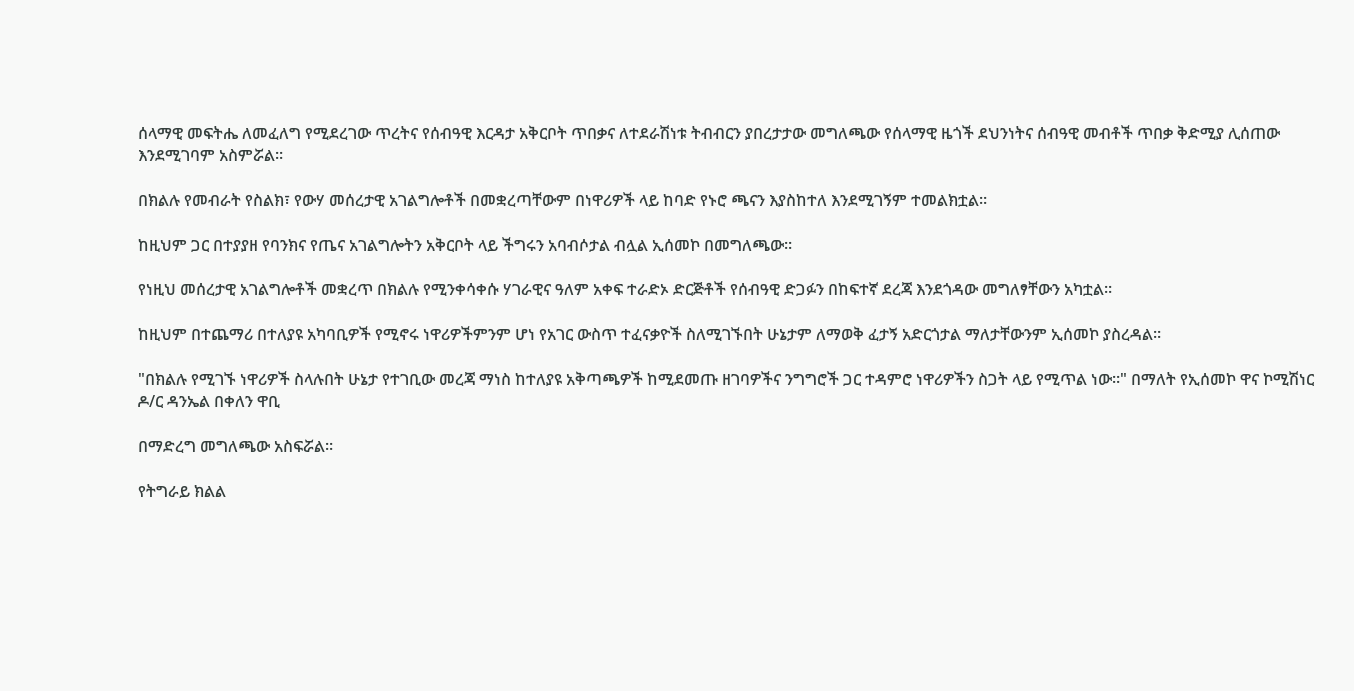ሰላማዊ መፍትሔ ለመፈለግ የሚደረገው ጥረትና የሰብዓዊ እርዳታ አቅርቦት ጥበቃና ለተደራሽነቱ ትብብርን ያበረታታው መግለጫው የሰላማዊ ዜጎች ደህንነትና ሰብዓዊ መብቶች ጥበቃ ቅድሚያ ሊሰጠው እንደሚገባም አስምሯል።

በክልሉ የመብራት የስልክ፣ የውሃ መሰረታዊ አገልግሎቶች በመቋረጣቸውም በነዋሪዎች ላይ ከባድ የኑሮ ጫናን እያስከተለ እንደሚገኝም ተመልክቷል።

ከዚህም ጋር በተያያዘ የባንክና የጤና አገልግሎትን አቅርቦት ላይ ችግሩን አባብሶታል ብሏል ኢሰመኮ በመግለጫው።

የነዚህ መሰረታዊ አገልግሎቶች መቋረጥ በክልሉ የሚንቀሳቀሱ ሃገራዊና ዓለም አቀፍ ተራድኦ ድርጅቶች የሰብዓዊ ድጋፉን በከፍተኛ ደረጃ እንደጎዳው መግለፃቸውን አካቷል።

ከዚህም በተጨማሪ በተለያዩ አካባቢዎች የሚኖሩ ነዋሪዎችምንም ሆነ የአገር ውስጥ ተፈናቃዮች ስለሚገኙበት ሁኔታም ለማወቅ ፈታኝ አድርጎታል ማለታቸውንም ኢሰመኮ ያስረዳል።

"በክልሉ የሚገኙ ነዋሪዎች ስላሉበት ሁኔታ የተገቢው መረጃ ማነስ ከተለያዩ አቅጣጫዎች ከሚደመጡ ዘገባዎችና ንግግሮች ጋር ተዳምሮ ነዋሪዎችን ስጋት ላይ የሚጥል ነው።" በማለት የኢሰመኮ ዋና ኮሚሽነር ዶ/ር ዳንኤል በቀለን ዋቢ

በማድረግ መግለጫው አስፍሯል።

የትግራይ ክልል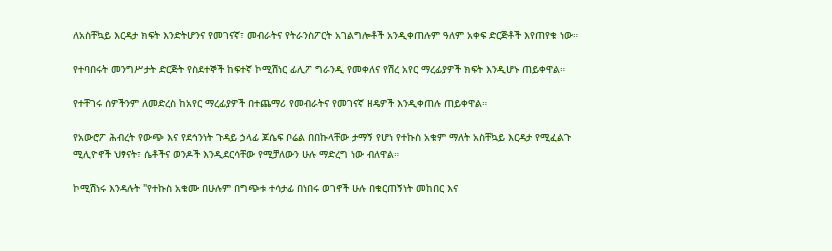ለአስቸኳይ እርዳታ ክፍት እንድትሆንና የመገናኛ፣ መብራትና የትራንስፖርት አገልግሎቶች አንዲቀጠሉም ዓለም አቀፍ ድርጅቶች እየጠየቁ ነው።

የተባበሩት መንግሥታት ድርጅት የስደተኞች ከፍተኛ ኮሚሽነር ፊሊፖ ግራንዲ የመቀለና የሽረ አየር ማረፊያዎች ክፍት እንዲሆኑ ጠይቀዋል።

የተቸገሩ ሰዎችንም ለመድረስ ከአየር ማረፊያዎች በተጨማሪ የመብራትና የመገናኛ ዘዴዎች እንዲቀጠሉ ጠይቀዋል።

የአውሮፖ ሕብረት የውጭ እና የደኅንነት ጉዳይ ኃላፊ ጆሴፍ ቦሬል በበኩላቸው ታማኝ የሆነ የተኩስ አቁም ማለት አስቸኳይ እርዳታ የሚፈልጉ ሚሊዮኖች ህፃናት፣ ሴቶችና ወንዶች እንዲደርሳቸው የሚቻለውን ሁሉ ማድረግ ነው ብለዋል።

ኮሚሽነሩ እንዳሉት "የተኩስ አቁሙ በሁሉም በግጭቱ ተሳታፊ በነበሩ ወገኖች ሁሉ በቁርጠኝነት መከበር እና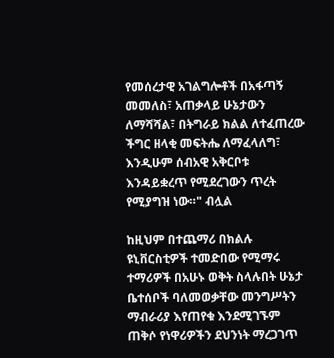የመሰረታዊ አገልግሎቶች በአፋጣኝ መመለስ፣ አጠቃላይ ሁኔታውን ለማሻሻል፣ በትግራይ ክልል ለተፈጠረው ችግር ዘላቂ መፍትሔ ለማፈላለግ፣ እንዲሁም ሰብአዊ አቅርቦቱ እንዳይቋረጥ የሚደረገውን ጥረት የሚያግዝ ነው።" ብሏል

ከዚህም በተጨማሪ በክልሉ ዩኒቨርስቲዎች ተመድበው የሚማሩ ተማሪዎች በአሁኑ ወቅት ስላሉበት ሁኔታ ቤተሰቦች ባለመወቃቸው መንግሥትን ማብራሪያ እየጠየቁ እንደሚገኙም ጠቅሶ የነዋሪዎችን ደህንነት ማረጋገጥ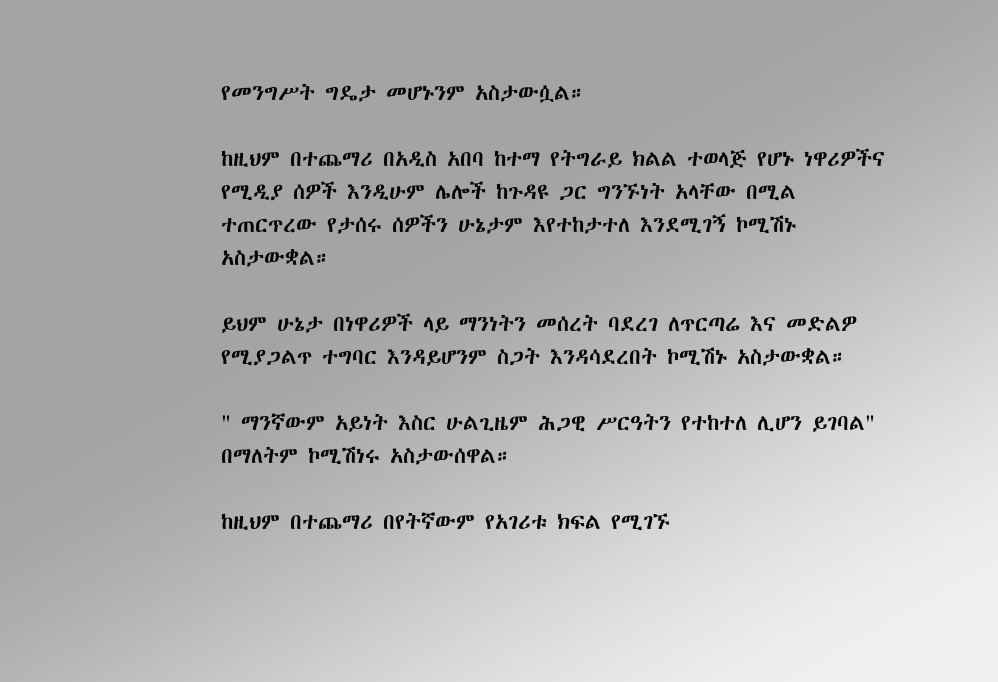የመንግሥት ግዴታ መሆኑንም አስታውሷል።

ከዚህም በተጨማሪ በአዲስ አበባ ከተማ የትግራይ ክልል ተወላጅ የሆኑ ነዋሪዎችና የሚዲያ ሰዎች እንዲሁም ሌሎች ከጉዳዩ ጋር ግንኙነት አላቸው በሚል ተጠርጥረው የታሰሩ ሰዎችን ሁኔታም እየተከታተለ እንደሚገኝ ኮሚሽኑ አስታውቋል።

ይህም ሁኔታ በነዋሪዎች ላይ ማንነትን መሰረት ባደረገ ለጥርጣሬ እና መድልዎ የሚያጋልጥ ተግባር እንዳይሆንም ስጋት እንዳሳደረበት ኮሚሽኑ አስታውቋል።

" ማንኛውም አይነት እስር ሁልጊዜም ሕጋዊ ሥርዓትን የተከተለ ሊሆን ይገባል" በማለትም ኮሚሽነሩ አስታውሰዋል።

ከዚህም በተጨማሪ በየትኛውም የአገሪቱ ክፍል የሚገኙ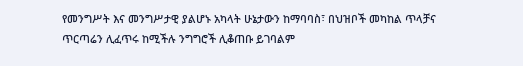የመንግሥት እና መንግሥታዊ ያልሆኑ አካላት ሁኔታውን ከማባባስ፣ በህዝቦች መካከል ጥላቻና ጥርጣሬን ሊፈጥሩ ከሚችሉ ንግግሮች ሊቆጠቡ ይገባልም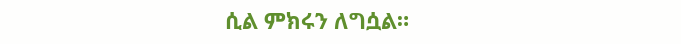ሲል ምክሩን ለግሷል።